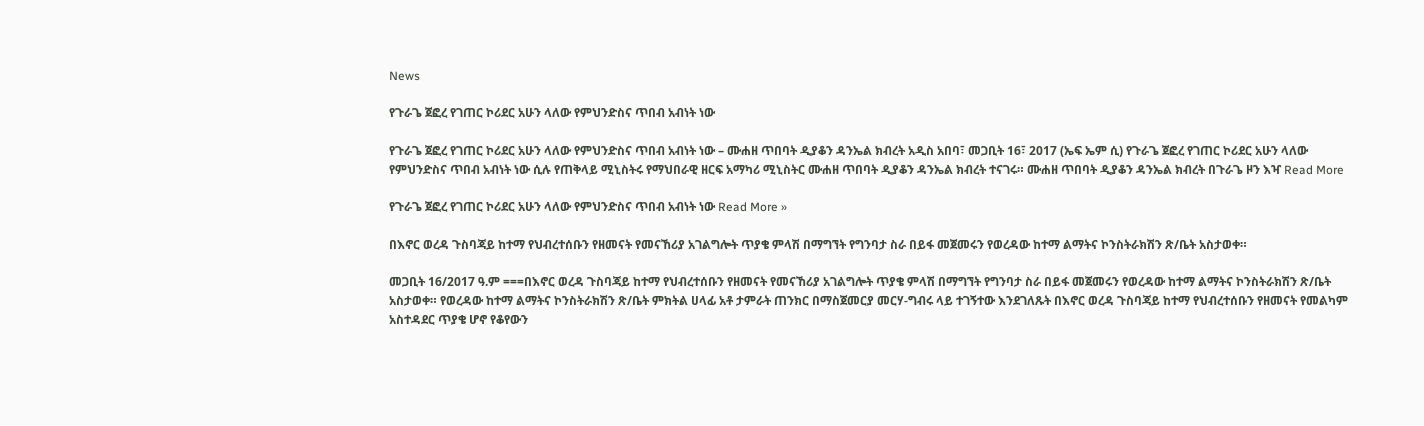News

የጉራጌ ጀፎረ የገጠር ኮሪደር አሁን ላለው የምህንድስና ጥበብ አብነት ነው

የጉራጌ ጀፎረ የገጠር ኮሪደር አሁን ላለው የምህንድስና ጥበብ አብነት ነው – ሙሐዘ ጥበባት ዲያቆን ዳንኤል ክብረት አዲስ አበባ፣ መጋቢት 16፣ 2017 (ኤፍ ኤም ሲ) የጉራጌ ጀፎረ የገጠር ኮሪደር አሁን ላለው የምህንድስና ጥበብ አብነት ነው ሲሉ የጠቅላይ ሚኒስትሩ የማህበራዊ ዘርፍ አማካሪ ሚኒስትር ሙሐዘ ጥበባት ዲያቆን ዳንኤል ክብረት ተናገሩ። ሙሐዘ ጥበባት ዲያቆን ዳንኤል ክብረት በጉራጌ ዞን እዣ Read More

የጉራጌ ጀፎረ የገጠር ኮሪደር አሁን ላለው የምህንድስና ጥበብ አብነት ነው Read More »

በእኖር ወረዳ ጉስባጃይ ከተማ የህብረተሰቡን የዘመናት የመናኸሪያ አገልግሎት ጥያቄ ምላሽ በማግኘት የግንባታ ስራ በይፋ መጀመሩን የወረዳው ከተማ ልማትና ኮንስትራክሽን ጽ/ቤት አስታወቀ።

መጋቢት 16/2017 ዓ.ም ===በእኖር ወረዳ ጉስባጃይ ከተማ የህብረተሰቡን የዘመናት የመናኸሪያ አገልግሎት ጥያቄ ምላሽ በማግኘት የግንባታ ስራ በይፋ መጀመሩን የወረዳው ከተማ ልማትና ኮንስትራክሽን ጽ/ቤት አስታወቀ። የወረዳው ከተማ ልማትና ኮንስትራክሽን ጽ/ቤት ምክትል ሀላፊ አቶ ታምራት ጠንክር በማስጀመርያ መርሃ-ግብሩ ላይ ተገኝተው እንደገለጹት በእኖር ወረዳ ጉስባጃይ ከተማ የህብረተሰቡን የዘመናት የመልካም አስተዳደር ጥያቄ ሆኖ የቆየውን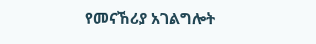የመናኸሪያ አገልግሎት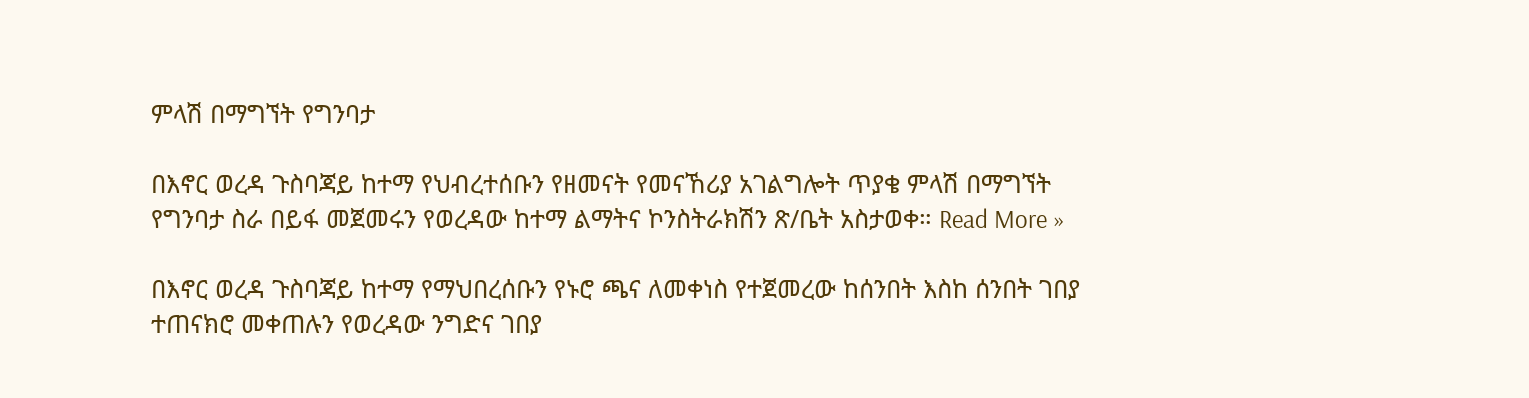ምላሽ በማግኘት የግንባታ

በእኖር ወረዳ ጉስባጃይ ከተማ የህብረተሰቡን የዘመናት የመናኸሪያ አገልግሎት ጥያቄ ምላሽ በማግኘት የግንባታ ስራ በይፋ መጀመሩን የወረዳው ከተማ ልማትና ኮንስትራክሽን ጽ/ቤት አስታወቀ። Read More »

በእኖር ወረዳ ጉስባጃይ ከተማ የማህበረሰቡን የኑሮ ጫና ለመቀነስ የተጀመረው ከሰንበት እስከ ሰንበት ገበያ ተጠናክሮ መቀጠሉን የወረዳው ንግድና ገበያ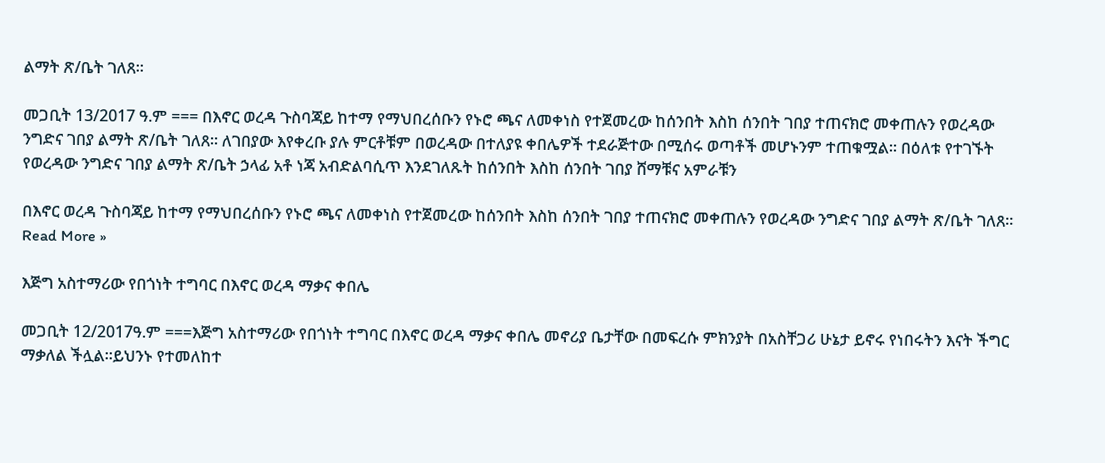ልማት ጽ/ቤት ገለጸ።

መጋቢት 13/2017 ዓ.ም === በእኖር ወረዳ ጉስባጃይ ከተማ የማህበረሰቡን የኑሮ ጫና ለመቀነስ የተጀመረው ከሰንበት እስከ ሰንበት ገበያ ተጠናክሮ መቀጠሉን የወረዳው ንግድና ገበያ ልማት ጽ/ቤት ገለጸ። ለገበያው እየቀረቡ ያሉ ምርቶቹም በወረዳው በተለያዩ ቀበሌዎች ተደራጅተው በሚሰሩ ወጣቶች መሆኑንም ተጠቁሟል። በዕለቱ የተገኙት የወረዳው ንግድና ገበያ ልማት ጽ/ቤት ኃላፊ አቶ ነጃ አብድልባሲጥ እንደገለጹት ከሰንበት እስከ ሰንበት ገበያ ሸማቹና አምራቹን

በእኖር ወረዳ ጉስባጃይ ከተማ የማህበረሰቡን የኑሮ ጫና ለመቀነስ የተጀመረው ከሰንበት እስከ ሰንበት ገበያ ተጠናክሮ መቀጠሉን የወረዳው ንግድና ገበያ ልማት ጽ/ቤት ገለጸ። Read More »

እጅግ አስተማሪው የበጎነት ተግባር በእኖር ወረዳ ማቃና ቀበሌ

መጋቢት 12/2017ዓ.ም ===እጅግ አስተማሪው የበጎነት ተግባር በእኖር ወረዳ ማቃና ቀበሌ መኖሪያ ቤታቸው በመፍረሱ ምክንያት በአስቸጋሪ ሁኔታ ይኖሩ የነበሩትን እናት ችግር ማቃለል ችሏል።ይህንኑ የተመለከተ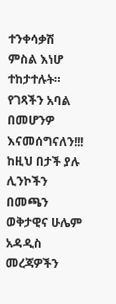ተንቀሳቃሽ ምስል እነሆ ተከታተሉት። የገጻችን አባል በመሆንዎ እናመሰግናለን!!! ከዚህ በታች ያሉ ሊንኮችን በመጫን ወቅታዊና ሁሌም አዳዲስ መረጃዎችን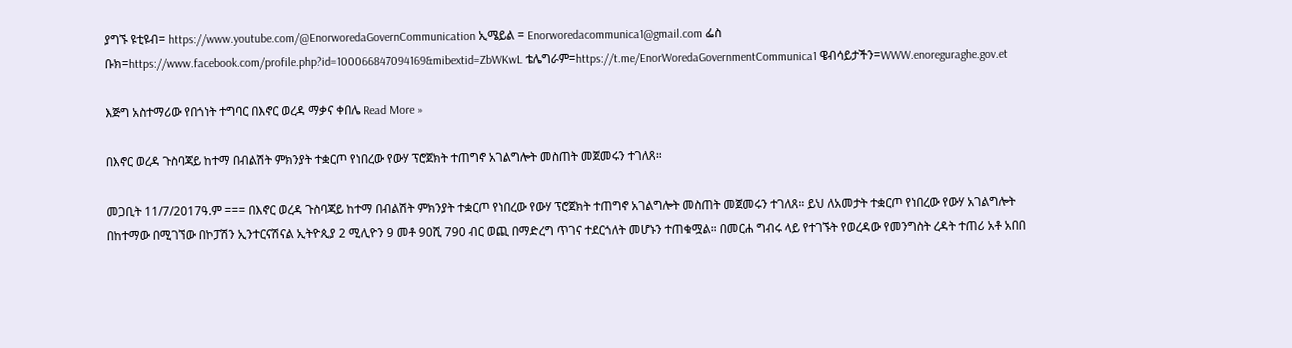ያግኙ ዩቲዩብ= https://www.youtube.com/@EnorworedaGovernCommunication ኢሜይል = Enorworedacommunica1@gmail.com ፌስ ቡክ=https://www.facebook.com/profile.php?id=100066847094169&mibextid=ZbWKwL ቴሌግራም=https://t.me/EnorWoredaGovernmentCommunica1 ዌብሳይታችን=WWW.enoreguraghe.gov.et

እጅግ አስተማሪው የበጎነት ተግባር በእኖር ወረዳ ማቃና ቀበሌ Read More »

በእኖር ወረዳ ጉስባጃይ ከተማ በብልሽት ምክንያት ተቋርጦ የነበረው የውሃ ፕሮጀክት ተጠግኖ አገልግሎት መስጠት መጀመሩን ተገለጸ።

መጋቢት 11/7/2017ዓ.ም === በእኖር ወረዳ ጉስባጃይ ከተማ በብልሽት ምክንያት ተቋርጦ የነበረው የውሃ ፕሮጀክት ተጠግኖ አገልግሎት መስጠት መጀመሩን ተገለጸ። ይህ ለአመታት ተቋርጦ የነበረው የውሃ አገልግሎት በከተማው በሚገኘው በኮፓሽን ኢንተርናሽናል ኢትዮጲያ 2 ሚሊዮን 9 መቶ 90ሺ 790 ብር ወጪ በማድረግ ጥገና ተደርጎለት መሆኑን ተጠቁሟል። በመርሐ ግብሩ ላይ የተገኙት የወረዳው የመንግስት ረዳት ተጠሪ አቶ አበበ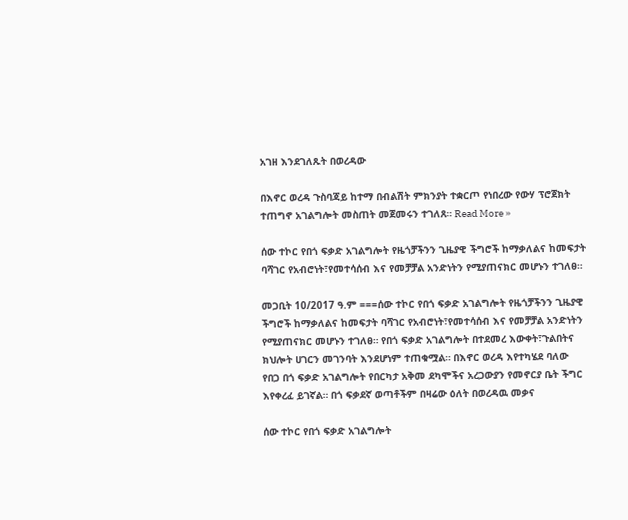አገዘ እንደገለጹት በወረዳው

በእኖር ወረዳ ጉስባጃይ ከተማ በብልሽት ምክንያት ተቋርጦ የነበረው የውሃ ፕሮጀክት ተጠግኖ አገልግሎት መስጠት መጀመሩን ተገለጸ። Read More »

ሰው ተኮር የበጎ ፍቃድ አገልግሎት የዜጎቻችንን ጊዜያዊ ችግሮች ከማቃለልና ከመፍታት ባሻገር የአብሮነት፣የመተሳሰብ እና የመቻቻል አንድነትን የሚያጠናክር መሆኑን ተገለፀ።

መጋቢት 10/2017 ዓ.ም ===ሰው ተኮር የበጎ ፍቃድ አገልግሎት የዜጎቻችንን ጊዜያዊ ችግሮች ከማቃለልና ከመፍታት ባሻገር የአብሮነት፣የመተሳሰብ እና የመቻቻል አንድነትን የሚያጠናክር መሆኑን ተገለፀ። የበጎ ፍቃድ አገልግሎት በተደመረ እውቀት፣ጉልበትና ክህሎት ሀገርን መገንባት እንደሆነም ተጠቁሟል። በእኖር ወረዳ እየተካሄደ ባለው የበጋ በጎ ፍቃድ አገልግሎት የበርካታ አቅመ ደካሞችና አረጋውያን የመኖርያ ቤት ችግር እየቀረፈ ይገኛል። በጎ ፍቃደኛ ወጣቶችም በዛሬው ዕለት በወረዳዉ መቃና

ሰው ተኮር የበጎ ፍቃድ አገልግሎት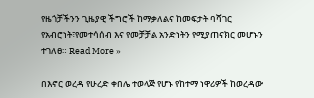የዜጎቻችንን ጊዜያዊ ችግሮች ከማቃለልና ከመፍታት ባሻገር የአብሮነት፣የመተሳሰብ እና የመቻቻል አንድነትን የሚያጠናክር መሆኑን ተገለፀ። Read More »

በእኖር ወረዳ የሁረድ ቀበሌ ተወላጅ የሆኑ የከተማ ነዋሪዎች ከወረዳው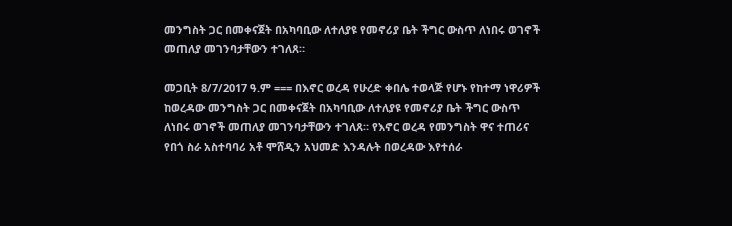መንግስት ጋር በመቀናጀት በአካባቢው ለተለያዩ የመኖሪያ ቤት ችግር ውስጥ ለነበሩ ወገኖች መጠለያ መገንባታቸውን ተገለጸ።

መጋቢት 8/7/2017 ዓ.ም === በእኖር ወረዳ የሁረድ ቀበሌ ተወላጅ የሆኑ የከተማ ነዋሪዎች ከወረዳው መንግስት ጋር በመቀናጀት በአካባቢው ለተለያዩ የመኖሪያ ቤት ችግር ውስጥ ለነበሩ ወገኖች መጠለያ መገንባታቸውን ተገለጸ። የእኖር ወረዳ የመንግስት ዋና ተጠሪና የበጎ ስራ አስተባባሪ አቶ ሞሸዲን አህመድ እንዳሉት በወረዳው እየተሰራ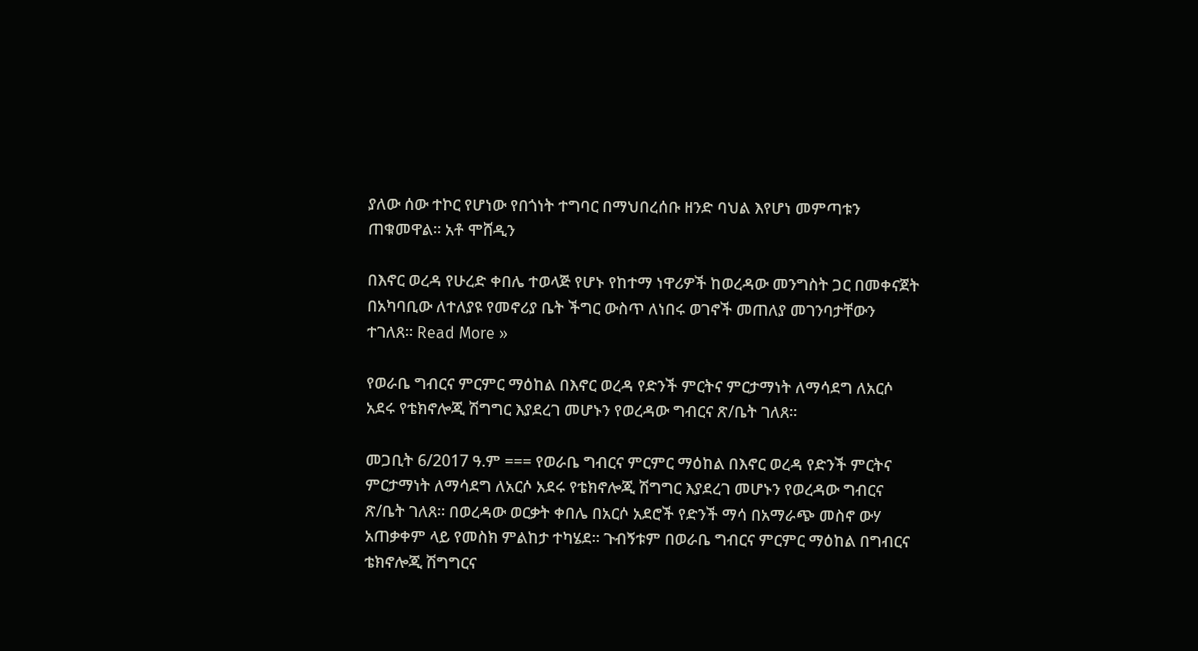ያለው ሰው ተኮር የሆነው የበጎነት ተግባር በማህበረሰቡ ዘንድ ባህል እየሆነ መምጣቱን ጠቁመዋል። አቶ ሞሸዲን

በእኖር ወረዳ የሁረድ ቀበሌ ተወላጅ የሆኑ የከተማ ነዋሪዎች ከወረዳው መንግስት ጋር በመቀናጀት በአካባቢው ለተለያዩ የመኖሪያ ቤት ችግር ውስጥ ለነበሩ ወገኖች መጠለያ መገንባታቸውን ተገለጸ። Read More »

የወራቤ ግብርና ምርምር ማዕከል በእኖር ወረዳ የድንች ምርትና ምርታማነት ለማሳደግ ለአርሶ አደሩ የቴክኖሎጂ ሽግግር እያደረገ መሆኑን የወረዳው ግብርና ጽ/ቤት ገለጸ።

መጋቢት 6/2017 ዓ.ም === የወራቤ ግብርና ምርምር ማዕከል በእኖር ወረዳ የድንች ምርትና ምርታማነት ለማሳደግ ለአርሶ አደሩ የቴክኖሎጂ ሽግግር እያደረገ መሆኑን የወረዳው ግብርና ጽ/ቤት ገለጸ። በወረዳው ወርቃት ቀበሌ በአርሶ አደሮች የድንች ማሳ በአማራጭ መስኖ ውሃ አጠቃቀም ላይ የመስክ ምልከታ ተካሄደ። ጉብኝቱም በወራቤ ግብርና ምርምር ማዕከል በግብርና ቴክኖሎጂ ሽግግርና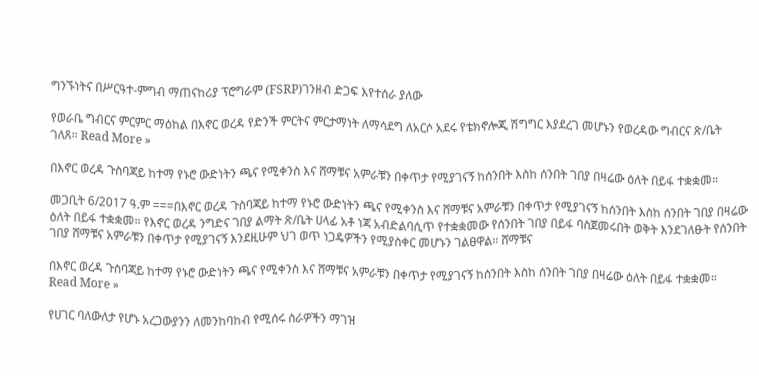ግንኙነትና በሥርዓተ-ምግብ ማጠናከሪያ ፕሮግራም (FSRP)ገንዘብ ድጋፍ እየተሰራ ያለው

የወራቤ ግብርና ምርምር ማዕከል በእኖር ወረዳ የድንች ምርትና ምርታማነት ለማሳደግ ለአርሶ አደሩ የቴክኖሎጂ ሽግግር እያደረገ መሆኑን የወረዳው ግብርና ጽ/ቤት ገለጸ። Read More »

በእኖር ወረዳ ጉስባጃይ ከተማ የኑሮ ውድነትን ጫና የሚቀንስ እና ሸማቹና አምራቹን በቀጥታ የሚያገናኝ ከሰንበት እስከ ሰንበት ገበያ በዛሬው ዕለት በይፋ ተቋቋመ።

መጋቢት 6/2017 ዓ.ም ===በእኖር ወረዳ ጉስባጃይ ከተማ የኑሮ ውድነትን ጫና የሚቀንስ እና ሸማቹና አምራቹን በቀጥታ የሚያገናኝ ከሰንበት እስከ ሰንበት ገበያ በዛሬው ዕለት በይፋ ተቋቋመ። የእኖር ወረዳ ንግድና ገበያ ልማት ጽ/ቤት ሀላፊ አቶ ነጃ አብድልባሲጥ የተቋቋመው የሰንበት ገበያ በይፋ ባስጀመሩበት ወቅት እንደገለፁት የሰንበት ገበያ ሸማቹና አምራቹን በቀጥታ የሚያገናኝ እንደዚሁም ህገ ወጥ ነጋዴዎችን የሚያስቀር መሆኑን ገልፀዋል። ሸማቹና

በእኖር ወረዳ ጉስባጃይ ከተማ የኑሮ ውድነትን ጫና የሚቀንስ እና ሸማቹና አምራቹን በቀጥታ የሚያገናኝ ከሰንበት እስከ ሰንበት ገበያ በዛሬው ዕለት በይፋ ተቋቋመ። Read More »

የሀገር ባለውለታ የሆኑ አረጋውያንን ለመንከባከብ የሚሰሩ ስራዎችን ማገዝ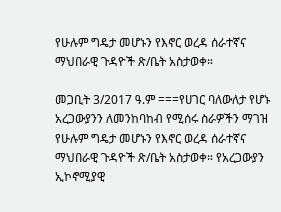የሁሉም ግዴታ መሆኑን የእኖር ወረዳ ሰራተኛና ማህበራዊ ጉዳዮች ጽ/ቤት አስታወቀ።

መጋቢት 3/2017 ዓ.ም ===የሀገር ባለውለታ የሆኑ አረጋውያንን ለመንከባከብ የሚሰሩ ስራዎችን ማገዝ የሁሉም ግዴታ መሆኑን የእኖር ወረዳ ሰራተኛና ማህበራዊ ጉዳዮች ጽ/ቤት አስታወቀ። የአረጋውያን ኢኮኖሚያዊ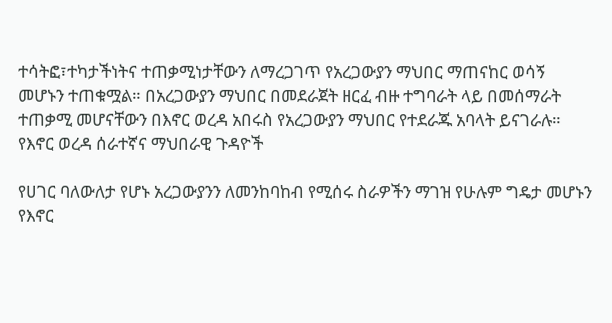ተሳትፎ፣ተካታችነትና ተጠቃሚነታቸውን ለማረጋገጥ የአረጋውያን ማህበር ማጠናከር ወሳኝ መሆኑን ተጠቁሟል። በአረጋውያን ማህበር በመደራጀት ዘርፈ ብዙ ተግባራት ላይ በመሰማራት ተጠቃሚ መሆናቸውን በእኖር ወረዳ አበሩስ የአረጋውያን ማህበር የተደራጁ አባላት ይናገራሉ። የእኖር ወረዳ ሰራተኛና ማህበራዊ ጉዳዮች

የሀገር ባለውለታ የሆኑ አረጋውያንን ለመንከባከብ የሚሰሩ ስራዎችን ማገዝ የሁሉም ግዴታ መሆኑን የእኖር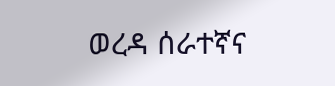ወረዳ ሰራተኛና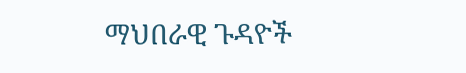ማህበራዊ ጉዳዮች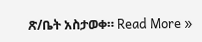ጽ/ቤት አስታወቀ። Read More »